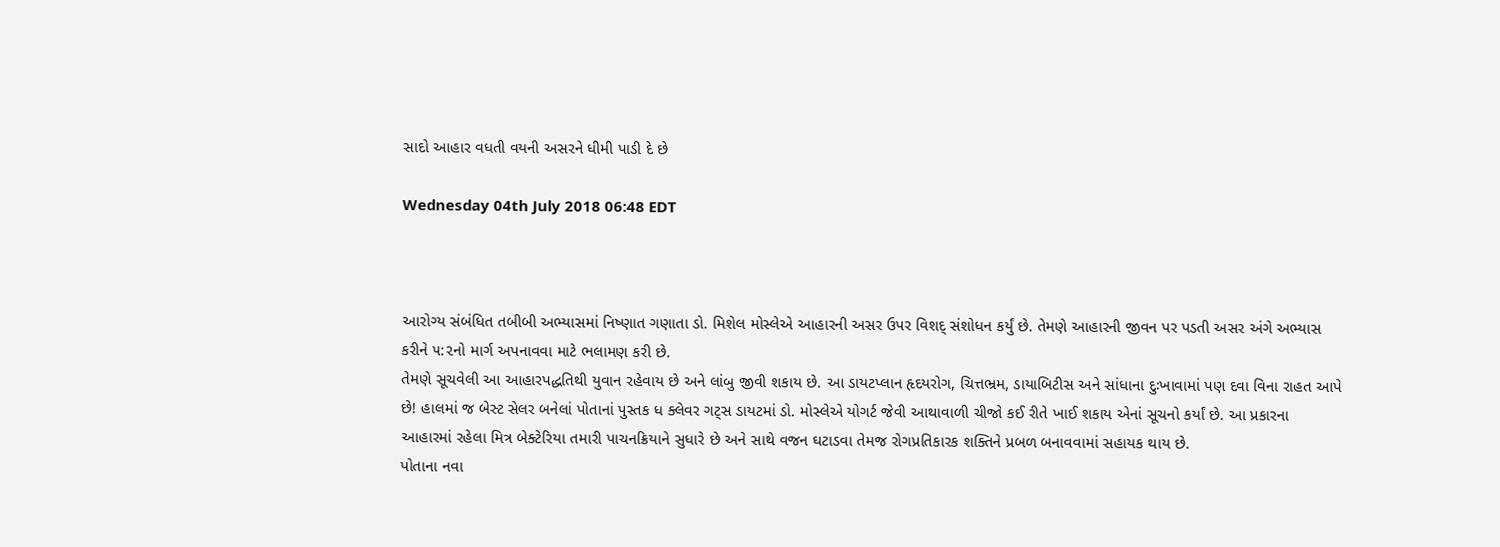સાદો આહાર વધતી વયની અસરને ધીમી પાડી દે છે

Wednesday 04th July 2018 06:48 EDT



આરોગ્ય સંબંધિત તબીબી અભ્યાસમાં નિષ્ણાત ગણાતા ડો. મિશેલ મોસ્લેએ આહારની અસર ઉપર વિશદ્ સંશોધન કર્યું છે. તેમણે આહારની જીવન પર પડતી અસર અંગે અભ્યાસ કરીને ૫:૨નો માર્ગ અપનાવવા માટે ભલામણ કરી છે.
તેમણે સૂચવેલી આ આહારપદ્ધતિથી યુવાન રહેવાય છે અને લાંબુ જીવી શકાય છે. આ ડાયટપ્લાન હૃદયરોગ, ચિત્તભ્રમ, ડાયાબિટીસ અને સાંધાના દુઃખાવામાં પણ દવા વિના રાહત આપે છે! હાલમાં જ બેસ્ટ સેલર બનેલાં પોતાનાં પુસ્તક ધ ક્લેવર ગટ્સ ડાયટમાં ડો. મોસ્લેએ યોગર્ટ જેવી આથાવાળી ચીજો કઈ રીતે ખાઈ શકાય એનાં સૂચનો કર્યાં છે. આ પ્રકારના આહારમાં રહેલા મિત્ર બેક્ટેરિયા તમારી પાચનક્રિયાને સુધારે છે અને સાથે વજન ઘટાડવા તેમજ રોગપ્રતિકારક શક્તિને પ્રબળ બનાવવામાં સહાયક થાય છે.
પોતાના નવા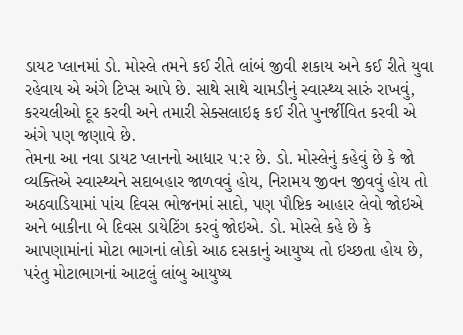ડાયટ પ્લાનમાં ડો. મોસ્લે તમને કઈ રીતે લાંબં જીવી શકાય અને કઈ રીતે યુવા રહેવાય એ અંગે ટિપ્સ આપે છે. સાથે સાથે ચામડીનું સ્વાસ્થ્ય સારું રાખવું, કરચલીઓ દૂર કરવી અને તમારી સેક્સલાઇફ કઈ રીતે પુનર્જીવિત કરવી એ અંગે પણ જણાવે છે.
તેમના આ નવા ડાયટ પ્લાનનો આધાર ૫:૨ છે. ડો. મોસ્લેનું કહેવું છે કે જો વ્યક્તિએ સ્વાસ્થ્યને સદાબહાર જાળવવું હોય, નિરામય જીવન જીવવું હોય તો અઠવાડિયામાં પાંચ દિવસ ભોજનમાં સાદો, પણ પૌષ્ટિક આહાર લેવો જોઇએ અને બાકીના બે દિવસ ડાયેટિંગ કરવું જોઇએ. ડો. મોસ્લે કહે છે કે આપણામાંનાં મોટા ભાગનાં લોકો આઠ દસકાનું આયુષ્ય તો ઇચ્છતા હોય છે, પરંતુ મોટાભાગનાં આટલું લાંબુ આયુષ્ય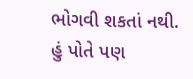ભોગવી શકતાં નથી.
હું પોતે પણ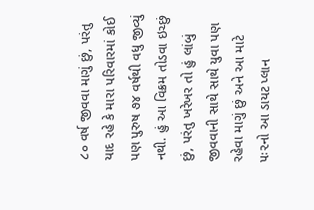૮૦ વર્ષ જીવવા માગું છું, પરંતુ યાદ રહે કે મારા પરિવારમાં કોઈ પણ પુરુષ ૭૪ વર્ષથી વધુ જીવ્યું નથી. હું આ વિક્રમ તોડવા ઇચ્છું છું, પરંતુ ખરેખર તો હું લાંબું જીવવાની સાથે સાથે યુવા પણ રહેવા માગું છું અને આ માટે ૫ઃ૨નો આ ડાયટ પ્લાન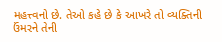મહત્ત્વનો છે. તેઓ કહે છે કે આખરે તો વ્યક્તિની ઉંમરને તેની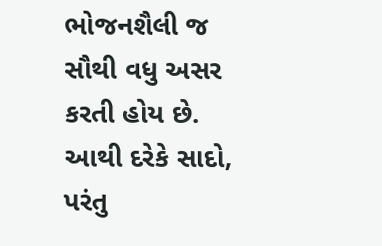ભોજનશૈલી જ સૌથી વધુ અસર કરતી હોય છે. આથી દરેકે સાદો, પરંતુ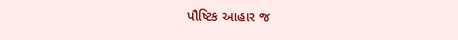પૌષ્ટિક આહાર જ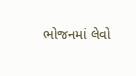ભોજનમાં લેવો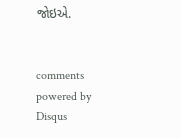જોઇએ.


comments powered by Disqus